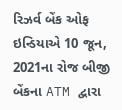રિઝર્વ બેંક ઓફ ઇન્ડિયાએ 10 જૂન, 2021ના રોજ બીજી બેંકના ATM દ્વારા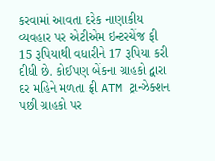કરવામાં આવતા દરેક નાણાકીય વ્યવહાર પર એટીએમ ઇન્ટરચેંજ ફી 15 રૂપિયાથી વધારીને 17 રૂપિયા કરી દીધી છે. કોઈપણ બેંકના ગ્રાહકો દ્વારા દર મહિને મળતા ફ્રી ATM ટ્રાન્ઝેક્શન પછી ગ્રાહકો પર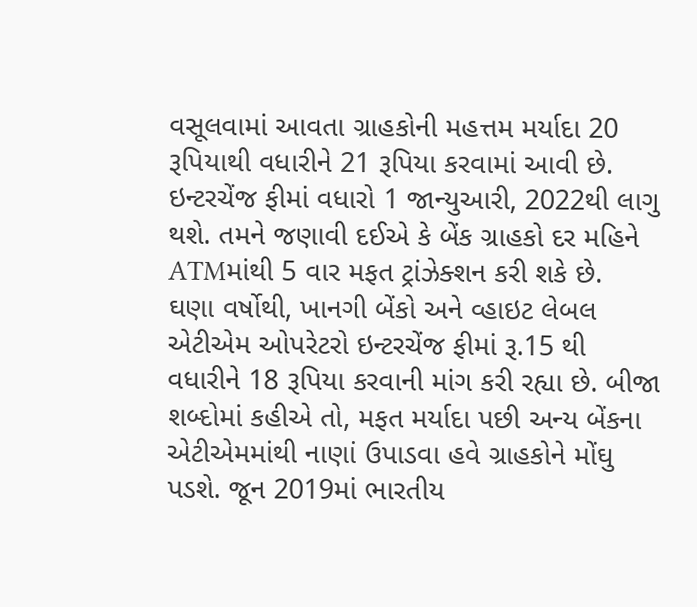વસૂલવામાં આવતા ગ્રાહકોની મહત્તમ મર્યાદા 20 રૂપિયાથી વધારીને 21 રૂપિયા કરવામાં આવી છે. ઇન્ટરચેંજ ફીમાં વધારો 1 જાન્યુઆરી, 2022થી લાગુ થશે. તમને જણાવી દઈએ કે બેંક ગ્રાહકો દર મહિને ATMમાંથી 5 વાર મફત ટ્રાંઝેક્શન કરી શકે છે.
ઘણા વર્ષોથી, ખાનગી બેંકો અને વ્હાઇટ લેબલ એટીએમ ઓપરેટરો ઇન્ટરચેંજ ફીમાં રૂ.15 થી વધારીને 18 રૂપિયા કરવાની માંગ કરી રહ્યા છે. બીજા શબ્દોમાં કહીએ તો, મફત મર્યાદા પછી અન્ય બેંકના એટીએમમાંથી નાણાં ઉપાડવા હવે ગ્રાહકોને મોંઘુ પડશે. જૂન 2019માં ભારતીય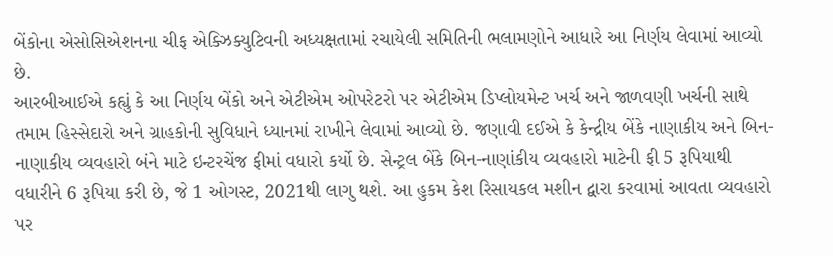બેંકોના એસોસિએશનના ચીફ એક્ઝિક્યુટિવની અધ્યક્ષતામાં રચાયેલી સમિતિની ભલામણોને આધારે આ નિર્ણય લેવામાં આવ્યો છે.
આરબીઆઈએ કહ્યું કે આ નિર્ણય બેંકો અને એટીએમ ઓપરેટરો પર એટીએમ ડિપ્લોયમેન્ટ ખર્ચ અને જાળવણી ખર્ચની સાથે તમામ હિસ્સેદારો અને ગ્રાહકોની સુવિધાને ધ્યાનમાં રાખીને લેવામાં આવ્યો છે. જણાવી દઈએ કે કેન્દ્રીય બેંકે નાણાકીય અને બિન-નાણાકીય વ્યવહારો બંને માટે ઇન્ટરચેંજ ફીમાં વધારો કર્યો છે. સેન્ટ્રલ બેંકે બિન-નાણાંકીય વ્યવહારો માટેની ફી 5 રૂપિયાથી વધારીને 6 રૂપિયા કરી છે, જે 1 ઓગસ્ટ, 2021થી લાગુ થશે. આ હુકમ કેશ રિસાયકલ મશીન દ્વારા કરવામાં આવતા વ્યવહારો પર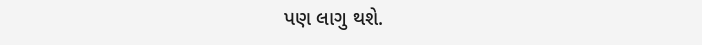પણ લાગુ થશે.